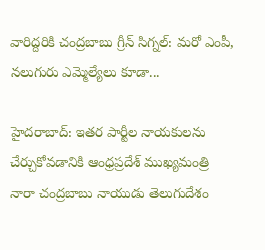వారిద్దరికి చంద్రబాబు గ్రీన్ సిగ్నల్: మరో ఎంపీ, నలుగురు ఎమ్మెల్యేలు కూడా...

హైదరాబాద్: ఇతర పార్టీల నాయకులను చేర్చుకోవడానికి ఆంధ్రప్రదేశ్ ముఖ్యమంత్రి నారా చంద్రబాబు నాయుడు తెలుగుదేశం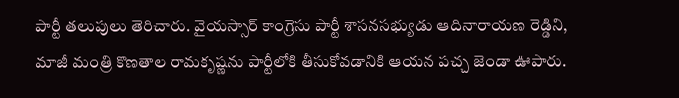పార్టీ తలుపులు తెరిచారు. వైయస్సార్ కాంగ్రెసు పార్టీ శాసనసభ్యుడు ఆదినారాయణ రెడ్డిని, మాజీ మంత్రి కొణతాల రామకృష్ణను పార్టీలోకి తీసుకోవడానికి ఆయన పచ్చ జెండా ఊపారు.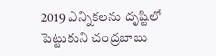2019 ఎన్నికలను దృష్టిలో పెట్టుకుని చంద్రబాబు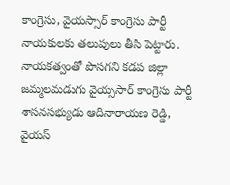కాంగ్రెసు, వైయస్సార్ కాంగ్రెసు పార్టీ నాయకులకు తలుపులు తీసి పెట్టారు. నాయకత్వంతో పొసగని కడప జిల్లా జమ్మలమడుగు వైయ్ససార్ కాంగ్రెసు పార్టీ శాసనసభ్యుడు ఆదినారాయణ రెడ్డి, వైయస్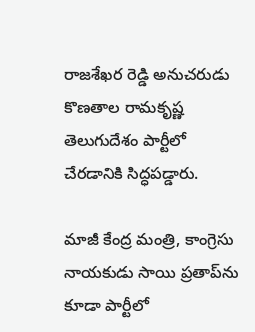రాజశేఖర రెడ్డి అనుచరుడు కొణతాల రామకృష్ణ తెలుగుదేశం పార్టీలో చేరడానికి సిద్ధపడ్డారు.

మాజీ కేంద్ర మంత్రి, కాంగ్రెసు నాయకుడు సాయి ప్రతాప్‌ను కూడా పార్టీలో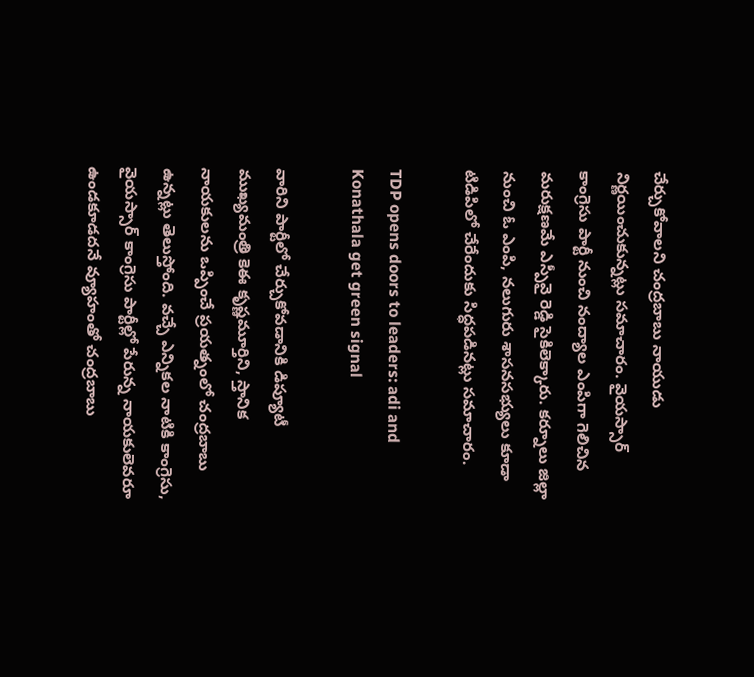చేర్చుకోవాలని చంద్రబాబు నాయుడు నిర్ణయించుకున్నట్లు సమాచారం. వైయస్సార్ కాంగ్రెసు పార్టీ నుంచి నంద్యాల ఎంపిగా గెలిచిన మరుక్షణమే ఎస్పీవై రెడ్డి సైకిలెక్కారు. కర్నూలు జిల్లా నుంచి ఓ ఎంపి, నలుగురు శాసనసభ్యులు కూడా టిడిపిలో చేరేందుకు సిద్ధపడినట్లు సమాచారం.

TDP opens doors to leaders: adi and Konathala get green signal

వారిని పార్టీలో చేర్చుకోవడానికి డిప్యూటీ ముఖ్యమంత్రి కెఈ కృష్ణమూర్తిని, స్తానిక నాయకులను ఒప్పించే ప్రయత్నంలో చంద్రబాబు ఉన్నట్లు తెలుస్తోంది. వచ్చే ఎన్నికల నాటికి కాంగ్రెసు, వైయస్సార్ కాంగ్రెసు పార్టీల్లో పేరున్న నాయకులెవరూ ఉండకూడదనే వ్యూహంతో చంద్రబాబు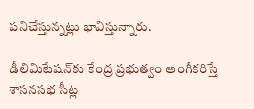పనిచేస్తున్నట్లు భావిస్తున్నారు.

డీలిమిటేషన్‌కు కేంద్ర ప్రభుత్వం అంగీకరిస్తే శాసనసభ సీట్ల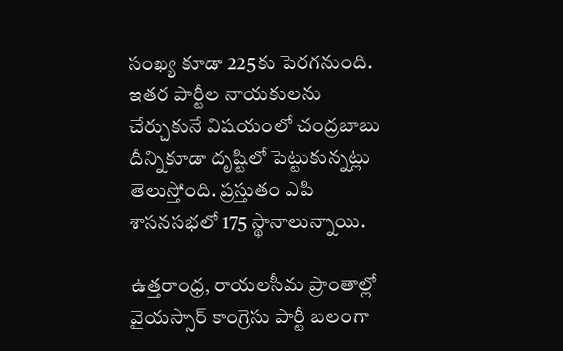సంఖ్య కూడా 225కు పెరగనుంది. ఇతర పార్టీల నాయకులను చేర్చుకునే విషయంలో చంద్రబాబు దీన్నికూడా దృష్టిలో పెట్టుకున్నట్లు తెలుస్తోంది. ప్రస్తుతం ఎపి శాసనసభలో 175 స్థానాలున్నాయి.

ఉత్తరాంధ్ర, రాయలసీమ ప్రాంతాల్లో వైయస్సార్ కాంగ్రెసు పార్టీ బలంగా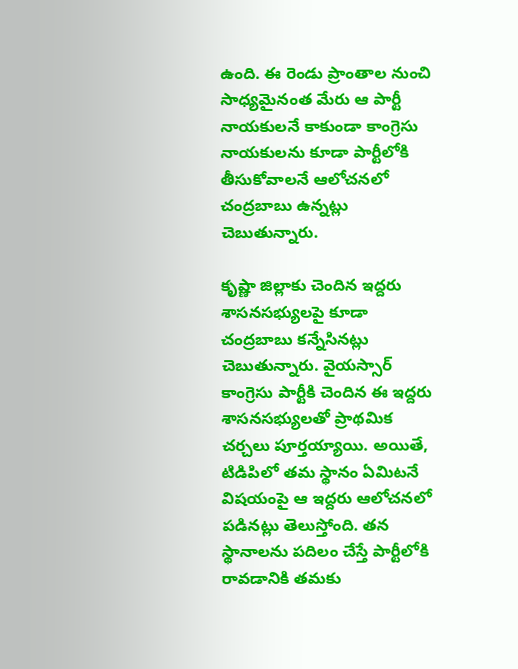ఉంది. ఈ రెండు ప్రాంతాల నుంచి సాధ్యమైనంత మేరు ఆ పార్టీ నాయకులనే కాకుండా కాంగ్రెసు నాయకులను కూడా పార్టీలోకి తీసుకోవాలనే ఆలోచనలో చంద్రబాబు ఉన్నట్లు చెబుతున్నారు.

కృష్ణా జిల్లాకు చెందిన ఇద్దరు శాసనసభ్యులపై కూడా చంద్రబాబు కన్నేసినట్లు చెబుతున్నారు. వైయస్సార్ కాంగ్రెసు పార్టీకి చెందిన ఈ ఇద్దరు శాసనసభ్యులతో ప్రాథమిక చర్చలు పూర్తయ్యాయి. అయితే, టిడిపిలో తమ స్థానం ఏమిటనే విషయంపై ఆ ఇద్దరు ఆలోచనలో పడినట్లు తెలుస్తోంది. తన స్థానాలను పదిలం చేస్తే పార్టీలోకి రావడానికి తమకు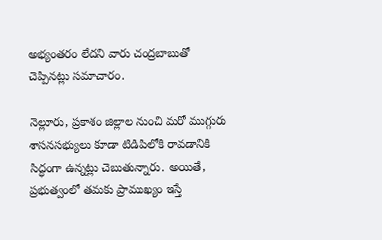అభ్యంతరం లేదని వారు చంద్రబాబుతో చెప్పినట్లు సమాచారం.

నెల్లూరు, ప్రకాశం జిల్లాల నుంచి మరో ముగ్గురు శాసనసభ్యులు కూడా టిడిపిలోకి రావడానికి సిద్ధంగా ఉన్నట్లు చెబుతున్నారు. అయితే, ప్రభుత్వంలో తమకు ప్రాముఖ్యం ఇస్తే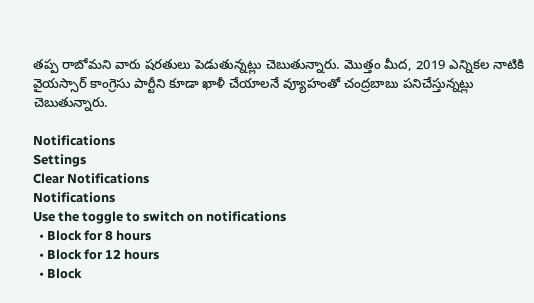తప్ప రాబోమని వారు షరతులు పెడుతున్నట్లు చెబుతున్నారు. మొత్తం మీద, 2019 ఎన్నికల నాటికి వైయస్సార్ కాంగ్రెసు పార్టీని కూడా ఖాళీ చేయాలనే వ్యూహంతో చంద్రబాబు పనిచేస్తున్నట్లు చెబుతున్నారు.

Notifications
Settings
Clear Notifications
Notifications
Use the toggle to switch on notifications
  • Block for 8 hours
  • Block for 12 hours
  • Block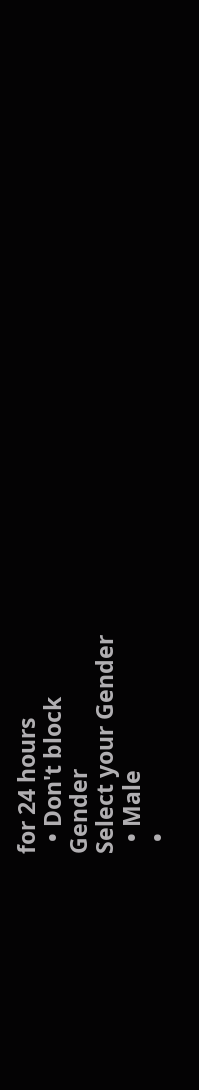for 24 hours
  • Don't block
Gender
Select your Gender
  • Male
  •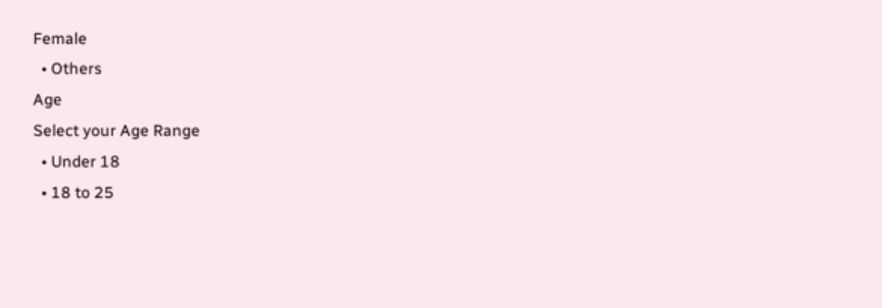Female
  • Others
Age
Select your Age Range
  • Under 18
  • 18 to 25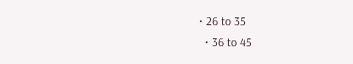• 26 to 35
  • 36 to 45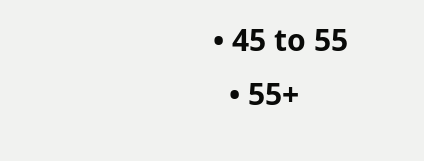• 45 to 55
  • 55+